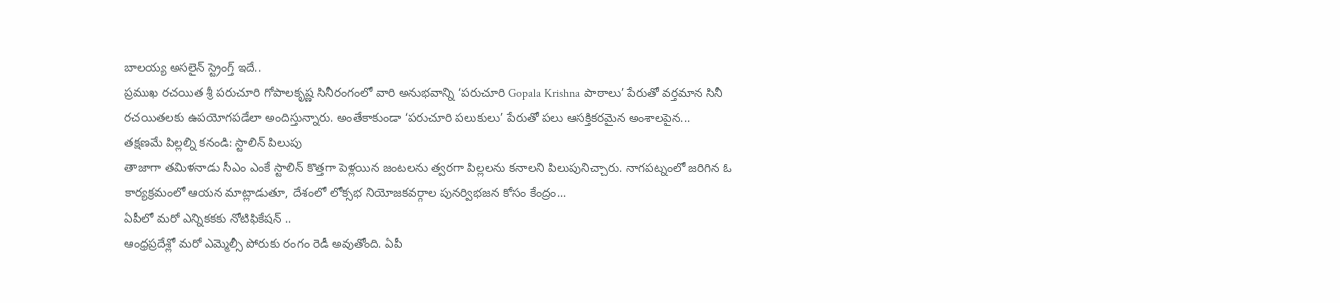బాలయ్య అసలైన్ స్ట్రెంగ్త్ ఇదే..
ప్రముఖ రచయిత శ్రీ పరుచూరి గోపాలకృష్ణ సినీరంగంలో వారి అనుభవాన్ని ‘పరుచూరి Gopala Krishna పాఠాలు’ పేరుతో వర్తమాన సినీ రచయితలకు ఉపయోగపడేలా అందిస్తున్నారు. అంతేకాకుండా ‘పరుచూరి పలుకులు’ పేరుతో పలు ఆసక్తికరమైన అంశాలపైన...
తక్షణమే పిల్లల్ని కనండి: స్టాలిన్ పిలుపు
తాజాగా తమిళనాడు సీఎం ఎంకే స్టాలిన్ కొత్తగా పెళ్లయిన జంటలను త్వరగా పిల్లలను కనాలని పిలుపునిచ్చారు. నాగపట్నంలో జరిగిన ఓ కార్యక్రమంలో ఆయన మాట్లాడుతూ, దేశంలో లోక్సభ నియోజకవర్గాల పునర్విభజన కోసం కేంద్రం...
ఏపీలో మరో ఎన్నికకకు నోటిఫికేషన్ ..
ఆంధ్రప్రదేశ్లో మరో ఎమ్మెల్సీ పోరుకు రంగం రెడీ అవుతోంది. ఏపీ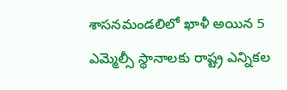శాసనమండలిలో ఖాళీ అయిన 5 ఎమ్మెల్సీ స్థానాలకు రాష్ట్ర ఎన్నికల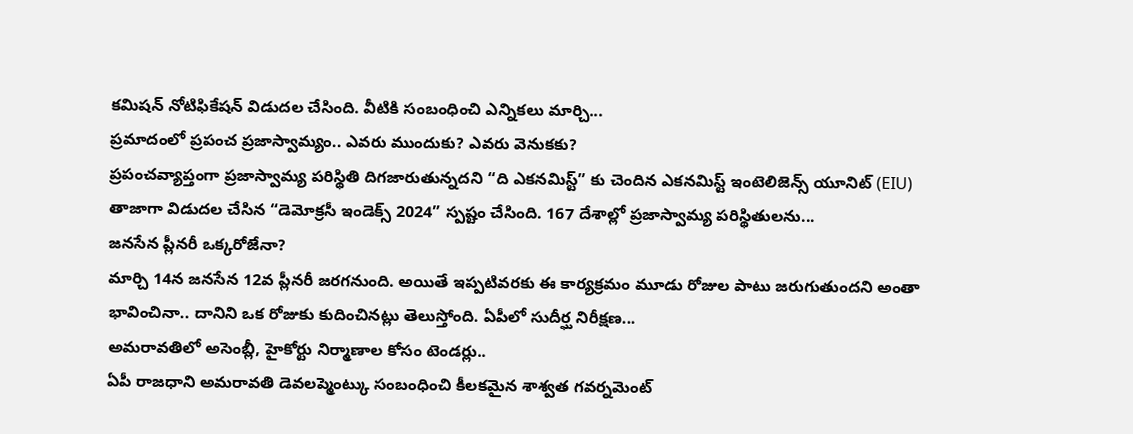కమిషన్ నోటిఫికేషన్ విడుదల చేసింది. వీటికి సంబంధించి ఎన్నికలు మార్చి...
ప్రమాదంలో ప్రపంచ ప్రజాస్వామ్యం.. ఎవరు ముందుకు? ఎవరు వెనుకకు?
ప్రపంచవ్యాప్తంగా ప్రజాస్వామ్య పరిస్థితి దిగజారుతున్నదని “ది ఎకనమిస్ట్” కు చెందిన ఎకనమిస్ట్ ఇంటెలిజెన్స్ యూనిట్ (EIU) తాజాగా విడుదల చేసిన “డెమోక్రసీ ఇండెక్స్ 2024” స్పష్టం చేసింది. 167 దేశాల్లో ప్రజాస్వామ్య పరిస్థితులను...
జనసేన ప్లీనరీ ఒక్కరోజేనా?
మార్చి 14న జనసేన 12వ ప్లీనరీ జరగనుంది. అయితే ఇప్పటివరకు ఈ కార్యక్రమం మూడు రోజుల పాటు జరుగుతుందని అంతా భావించినా.. దానిని ఒక రోజుకు కుదించినట్లు తెలుస్తోంది. ఏపీలో సుదీర్ఘ నిరీక్షణ...
అమరావతిలో అసెంబ్లీ, హైకోర్టు నిర్మాణాల కోసం టెండర్లు..
ఏపీ రాజధాని అమరావతి డెవలప్మెంట్కు సంబంధించి కీలకమైన శాశ్వత గవర్నమెంట్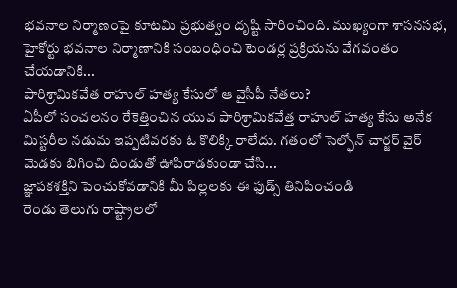భవనాల నిర్మాణంపై కూటమి ప్రభుత్వం దృష్టి సారించింది. ముఖ్యంగా శాసనసభ, హైకోర్టు భవనాల నిర్మాణానికి సంబంధించి టెండర్ల ప్రక్రియను వేగవంతం చేయడానికి...
పారిశ్రామికవేత రాహుల్ హత్య కేసులో ఆ వైసీపీ నేతలు?
ఏపీలో సంచలనం రేకెత్తించిన యువ పారిశ్రామికవేత్త రాహుల్ హత్య కేసు అనేక మిస్టరీల నడుమ ఇప్పటివరకు ఓ కొలిక్కి రాలేదు. గతంలో సెల్ఫోన్ చార్జర్ వైర్ మెడకు బిగించి దిండుతో ఊపిరాడకుండా చేసి...
జ్ఞాపకశక్తిని పెంచుకోవడానికి మీ పిల్లలకు ఈ ఫుడ్స్ తినిపించండి
రెండు తెలుగు రాష్ట్రాలలో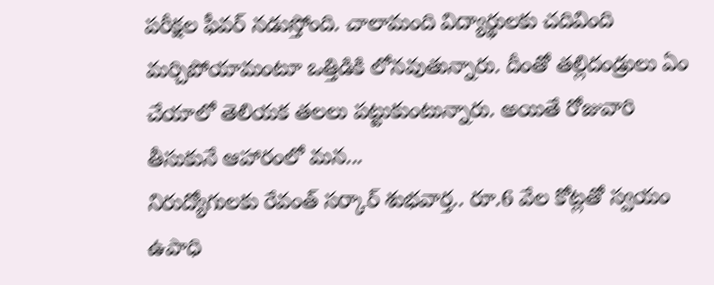పరీక్షల ఫీవర్ నడుస్తోంది. చాలామంది విద్యార్థులకు చదివింది మర్చిపోయామంటూ ఒత్తిడికి లోనవుతున్నారు. దీంతో తల్లిదండ్రులు ఏం చేయాలో తెలియక తలలు పట్టుకుంటున్నారు. అయితే రోజువారి తీసుకునే ఆహారంలో మన...
నిరుద్యోగులకు రేవంత్ సర్కార్ శుభవార్త.. రూ.6 వేల కోట్లతో స్వయం ఉపాధి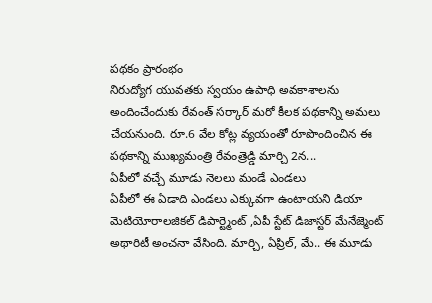పథకం ప్రారంభం
నిరుద్యోగ యువతకు స్వయం ఉపాధి అవకాశాలను అందించేందుకు రేవంత్ సర్కార్ మరో కీలక పథకాన్ని అమలు చేయనుంది. రూ.6 వేల కోట్ల వ్యయంతో రూపొందించిన ఈ పథకాన్ని ముఖ్యమంత్రి రేవంత్రెడ్డి మార్చి 2న...
ఏపీలో వచ్చే మూడు నెలలు మండే ఎండలు
ఏపీలో ఈ ఏడాది ఎండలు ఎక్కువగా ఉంటాయని డియా మెటియోరాలజికల్ డిపార్ట్మెంట్ ,ఏపీ స్టేట్ డిజాస్టర్ మేనేజ్మెంట్ అథారిటీ అంచనా వేసింది. మార్చి, ఏప్రిల్, మే.. ఈ మూడు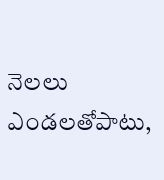నెలలు ఎండలతోపాటు,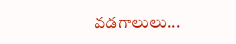వడగాలులు...